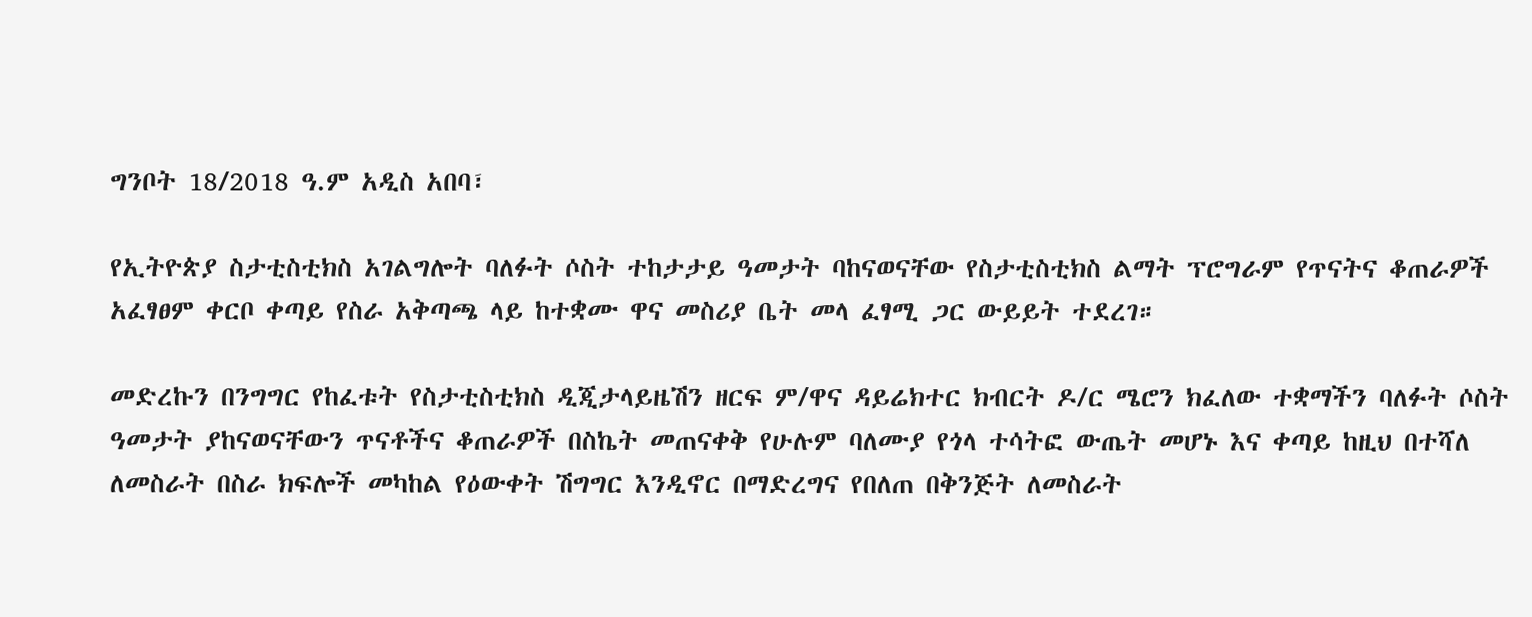ግንቦት 18/2018 ዓ.ም አዲስ አበባ፣

የኢትዮጵያ ስታቲስቲክስ አገልግሎት ባለፉት ሶስት ተከታታይ ዓመታት ባከናወናቸው የስታቲስቲክስ ልማት ፕሮግራም የጥናትና ቆጠራዎች አፈፃፀም ቀርቦ ቀጣይ የስራ አቅጣጫ ላይ ከተቋሙ ዋና መስሪያ ቤት መላ ፈፃሚ ጋር ውይይት ተደረገ።

መድረኩን በንግግር የከፈቱት የስታቲስቲክስ ዲጂታላይዜሽን ዘርፍ ም/ዋና ዳይሬክተር ክብርት ዶ/ር ሜሮን ክፈለው ተቋማችን ባለፉት ሶስት ዓመታት ያከናወናቸውን ጥናቶችና ቆጠራዎች በስኬት መጠናቀቅ የሁሉም ባለሙያ የጎላ ተሳትፎ ውጤት መሆኑ እና ቀጣይ ከዚህ በተሻለ ለመስራት በስራ ክፍሎች መካከል የዕውቀት ሽግግር እንዲኖር በማድረግና የበለጠ በቅንጅት ለመስራት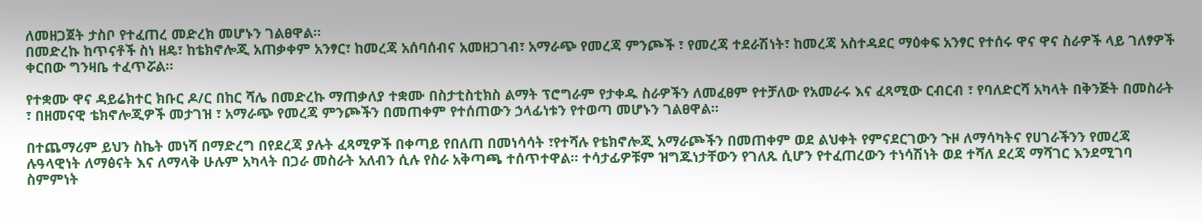ለመዘጋጀት ታስቦ የተፈጠረ መድረክ መሆኑን ገልፀዋል።
በመድረኩ ከጥናቶች ስነ ዘዴ፣ ከቴክኖሎጂ አጠቃቀም አንፃር፣ ከመረጃ አሰባሰብና አመዘጋገብ፣ አማራጭ የመረጃ ምንጮች ፣ የመረጃ ተደራሽነት፣ ከመረጃ አስተዳደር ማዕቀፍ አንፃር የተሰሩ ዋና ዋና ስራዎች ላይ ገለፃዎች ቀርበው ግንዛቤ ተፈጥሯል።

የተቋሙ ዋና ዳይሬክተር ክቡር ዶ/ር በከር ሻሌ በመድረኩ ማጠቃለያ ተቋሙ በስታቲስቲክስ ልማት ፕሮግራም የታቀዱ ስራዎችን ለመፈፀም የተቻለው የአመራሩ እና ፈጻሚው ርብርብ ፣ የባለድርሻ አካላት በቅንጅት በመስራት ፣ በዘመናዊ ቴክኖሎጂዎች መታገዝ ፣ አማራጭ የመረጃ ምንጮችን በመጠቀም የተሰጠውን ኃላፊነቱን የተወጣ መሆኑን ገልፀዋል።

በተጨማሪም ይህን ስኬት መነሻ በማድረግ በየደረጃ ያሉት ፈጻሚዎች በቀጣይ የበለጠ በመነሳሳት ፣የተሻሉ የቴክኖሎጂ አማራጮችን በመጠቀም ወደ ልህቀት የምናደርገውን ጉዞ ለማሳካትና የሀገራችንን የመረጃ ሉዓላዊነት ለማፅናት እና ለማላቅ ሁሉም አካላት በጋራ መስራት አለብን ሲሉ የስራ አቅጣጫ ተሰጥተዋል። ተሳታፊዎቹም ዝግጁነታቸውን የገለጹ ሲሆን የተፈጠረውን ተነሳሽነት ወደ ተሻለ ደረጃ ማሻገር እንደሚገባ ስምምነት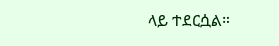ላይ ተደርሷል።